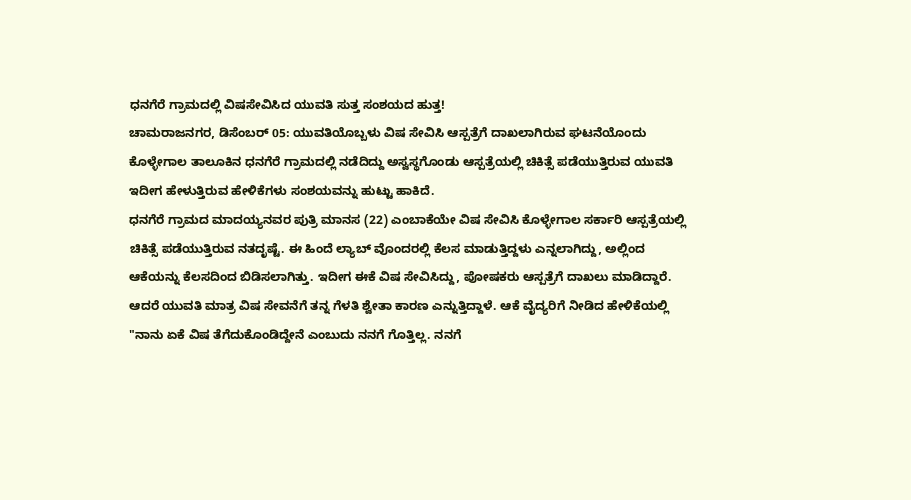ಧನಗೆರೆ ಗ್ರಾಮದಲ್ಲಿ ವಿಷಸೇವಿಸಿದ ಯುವತಿ ಸುತ್ತ ಸಂಶಯದ ಹುತ್ತ!
ಚಾಮರಾಜನಗರ, ಡಿಸೆಂಬರ್ 05: ಯುವತಿಯೊಬ್ಬಳು ವಿಷ ಸೇವಿಸಿ ಆಸ್ಪತ್ರೆಗೆ ದಾಖಲಾಗಿರುವ ಘಟನೆಯೊಂದು ಕೊಳ್ಳೇಗಾಲ ತಾಲೂಕಿನ ಧನಗೆರೆ ಗ್ರಾಮದಲ್ಲಿ ನಡೆದಿದ್ದು ಅಸ್ವಸ್ಥಗೊಂಡು ಆಸ್ಪತ್ರೆಯಲ್ಲಿ ಚಿಕಿತ್ಸೆ ಪಡೆಯುತ್ತಿರುವ ಯುವತಿ ಇದೀಗ ಹೇಳುತ್ತಿರುವ ಹೇಳಿಕೆಗಳು ಸಂಶಯವನ್ನು ಹುಟ್ಟು ಹಾಕಿದೆ.
ಧನಗೆರೆ ಗ್ರಾಮದ ಮಾದಯ್ಯನವರ ಪುತ್ರಿ ಮಾನಸ (22) ಎಂಬಾಕೆಯೇ ವಿಷ ಸೇವಿಸಿ ಕೊಳ್ಳೇಗಾಲ ಸರ್ಕಾರಿ ಆಸ್ಪತ್ರೆಯಲ್ಲಿ ಚಿಕಿತ್ಸೆ ಪಡೆಯುತ್ತಿರುವ ನತದೃಷ್ಟೆ. ಈ ಹಿಂದೆ ಲ್ಯಾಬ್ ವೊಂದರಲ್ಲಿ ಕೆಲಸ ಮಾಡುತ್ತಿದ್ದಳು ಎನ್ನಲಾಗಿದ್ದು, ಅಲ್ಲಿಂದ ಆಕೆಯನ್ನು ಕೆಲಸದಿಂದ ಬಿಡಿಸಲಾಗಿತ್ತು. ಇದೀಗ ಈಕೆ ವಿಷ ಸೇವಿಸಿದ್ದು, ಪೋಷಕರು ಆಸ್ಪತ್ರೆಗೆ ದಾಖಲು ಮಾಡಿದ್ದಾರೆ.
ಆದರೆ ಯುವತಿ ಮಾತ್ರ ವಿಷ ಸೇವನೆಗೆ ತನ್ನ ಗೆಳತಿ ಶ್ವೇತಾ ಕಾರಣ ಎನ್ನುತ್ತಿದ್ದಾಳೆ. ಆಕೆ ವೈದ್ಯರಿಗೆ ನೀಡಿದ ಹೇಳಿಕೆಯಲ್ಲಿ "ನಾನು ಏಕೆ ವಿಷ ತೆಗೆದುಕೊಂಡಿದ್ದೇನೆ ಎಂಬುದು ನನಗೆ ಗೊತ್ತಿಲ್ಲ. ನನಗೆ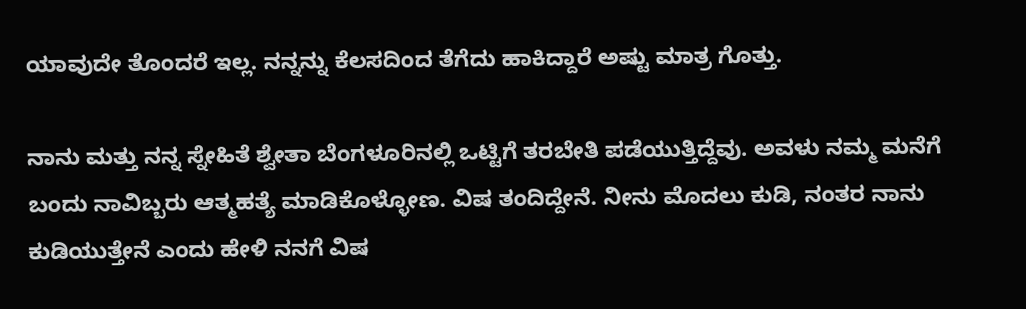ಯಾವುದೇ ತೊಂದರೆ ಇಲ್ಲ. ನನ್ನನ್ನು ಕೆಲಸದಿಂದ ತೆಗೆದು ಹಾಕಿದ್ದಾರೆ ಅಷ್ಟು ಮಾತ್ರ ಗೊತ್ತು.

ನಾನು ಮತ್ತು ನನ್ನ ಸ್ನೇಹಿತೆ ಶ್ವೇತಾ ಬೆಂಗಳೂರಿನಲ್ಲಿ ಒಟ್ಟಿಗೆ ತರಬೇತಿ ಪಡೆಯುತ್ತಿದ್ದೆವು. ಅವಳು ನಮ್ಮ ಮನೆಗೆ ಬಂದು ನಾವಿಬ್ಬರು ಆತ್ಮಹತ್ಯೆ ಮಾಡಿಕೊಳ್ಳೋಣ. ವಿಷ ತಂದಿದ್ದೇನೆ. ನೀನು ಮೊದಲು ಕುಡಿ, ನಂತರ ನಾನು ಕುಡಿಯುತ್ತೇನೆ ಎಂದು ಹೇಳಿ ನನಗೆ ವಿಷ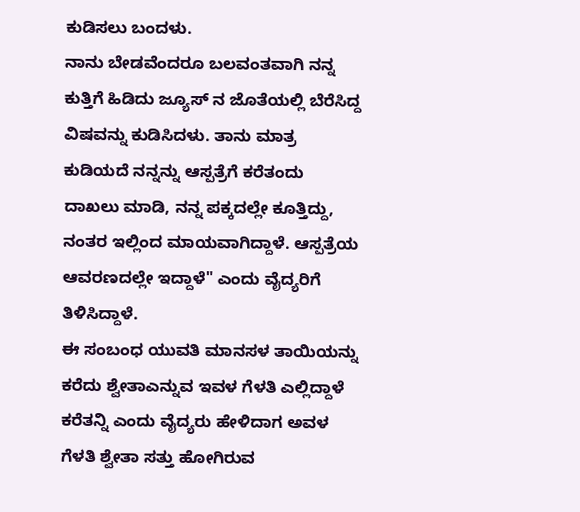ಕುಡಿಸಲು ಬಂದಳು.
ನಾನು ಬೇಡವೆಂದರೂ ಬಲವಂತವಾಗಿ ನನ್ನ ಕುತ್ತಿಗೆ ಹಿಡಿದು ಜ್ಯೂಸ್ ನ ಜೊತೆಯಲ್ಲಿ ಬೆರೆಸಿದ್ದ ವಿಷವನ್ನು ಕುಡಿಸಿದಳು. ತಾನು ಮಾತ್ರ ಕುಡಿಯದೆ ನನ್ನನ್ನು ಆಸ್ಪತ್ರೆಗೆ ಕರೆತಂದು ದಾಖಲು ಮಾಡಿ, ನನ್ನ ಪಕ್ಕದಲ್ಲೇ ಕೂತ್ತಿದ್ದು, ನಂತರ ಇಲ್ಲಿಂದ ಮಾಯವಾಗಿದ್ದಾಳೆ. ಆಸ್ಪತ್ರೆಯ ಆವರಣದಲ್ಲೇ ಇದ್ದಾಳೆ" ಎಂದು ವೈದ್ಯರಿಗೆ ತಿಳಿಸಿದ್ದಾಳೆ.
ಈ ಸಂಬಂಧ ಯುವತಿ ಮಾನಸಳ ತಾಯಿಯನ್ನು ಕರೆದು ಶ್ವೇತಾಎನ್ನುವ ಇವಳ ಗೆಳತಿ ಎಲ್ಲಿದ್ದಾಳೆ ಕರೆತನ್ನಿ ಎಂದು ವೈದ್ಯರು ಹೇಳಿದಾಗ ಅವಳ ಗೆಳತಿ ಶ್ವೇತಾ ಸತ್ತು ಹೋಗಿರುವ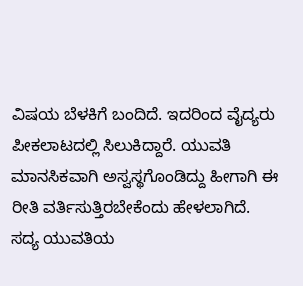ವಿಷಯ ಬೆಳಕಿಗೆ ಬಂದಿದೆ. ಇದರಿಂದ ವೈದ್ಯರು ಪೀಕಲಾಟದಲ್ಲಿ ಸಿಲುಕಿದ್ದಾರೆ. ಯುವತಿ ಮಾನಸಿಕವಾಗಿ ಅಸ್ವಸ್ಥಗೊಂಡಿದ್ದು ಹೀಗಾಗಿ ಈ ರೀತಿ ವರ್ತಿಸುತ್ತಿರಬೇಕೆಂದು ಹೇಳಲಾಗಿದೆ.
ಸದ್ಯ ಯುವತಿಯ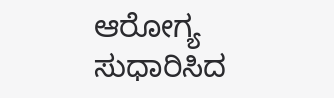ಆರೋಗ್ಯ ಸುಧಾರಿಸಿದ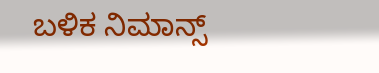ಬಳಿಕ ನಿಮಾನ್ಸ್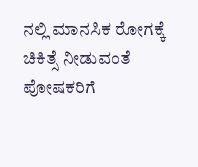ನಲ್ಲಿ ಮಾನಸಿಕ ರೋಗಕ್ಕೆ ಚಿಕಿತ್ಸೆ ನೀಡುವಂತೆ ಪೋಷಕರಿಗೆ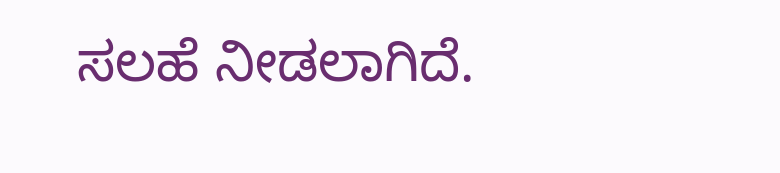ಸಲಹೆ ನೀಡಲಾಗಿದೆ.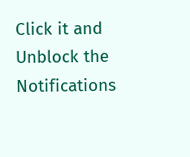Click it and Unblock the Notifications